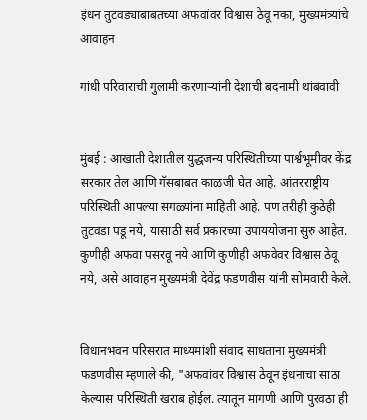इंधन तुटवड्याबाबतच्या अफवांवर विश्वास ठेवू नका, मुख्यमंत्र्यांचे आवाहन

गांधी परिवाराची गुलामी करणाऱ्यांनी देशाची बदनामी थांबवावी


मुंबई : आखाती देशातील युद्धजन्य परिस्थितीच्या पार्श्वभूमीवर केंद्र सरकार तेल आणि गॅसबाबत काळजी घेत आहे. आंतरराष्ट्रीय परिस्थिती आपल्या सगळ्यांना माहिती आहे. पण तरीही कुठेही तुटवडा पडू नये, यासाठी सर्व प्रकारच्या उपाययोजना सुरु आहेत. कुणीही अफवा पसरवू नये आणि कुणीही अफवेवर विश्वास ठेवू नये, असे आवाहन मुख्यमंत्री देवेंद्र फडणवीस यांनी सोमवारी केले.


विधानभवन परिसरात माध्यमांशी संवाद साधताना मुख्यमंत्री फडणवीस म्हणाले की, "अफवांवर विश्वास ठेवून इंधनाचा साठा केल्यास परिस्थिती खराब होईल. त्यातून मागणी आणि पुरवठा ही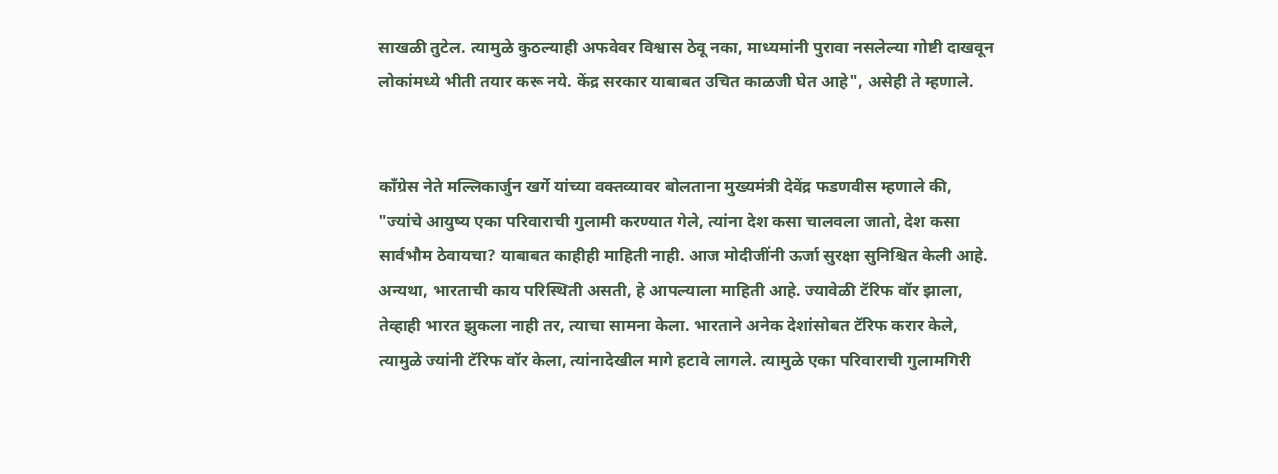साखळी तुटेल. त्यामुळे कुठल्याही अफवेवर विश्वास ठेवू नका, माध्यमांनी पुरावा नसलेल्या गोष्टी दाखवून लोकांमध्ये भीती तयार करू नये. केंद्र सरकार याबाबत उचित काळजी घेत आहे", असेही ते म्हणाले.


काँग्रेस नेते मल्लिकार्जुन खर्गे यांच्या वक्तव्यावर बोलताना मुख्यमंत्री देवेंद्र फडणवीस म्हणाले की, "ज्यांचे आयुष्य एका परिवाराची गुलामी करण्यात गेले, त्यांना देश कसा चालवला जातो, देश कसा सार्वभौम ठेवायचा? याबाबत काहीही माहिती नाही. आज मोदीजींनी ऊर्जा सुरक्षा सुनिश्चित केली आहे. अन्यथा, भारताची काय परिस्थिती असती, हे आपल्याला माहिती आहे. ज्यावेळी टॅरिफ वॉर झाला, तेव्हाही भारत झुकला नाही तर, त्याचा सामना केला. भारताने अनेक देशांसोबत टॅरिफ करार केले, त्यामुळे ज्यांनी टॅरिफ वॉर केला, त्यांनादेखील मागे हटावे लागले. त्यामुळे एका परिवाराची गुलामगिरी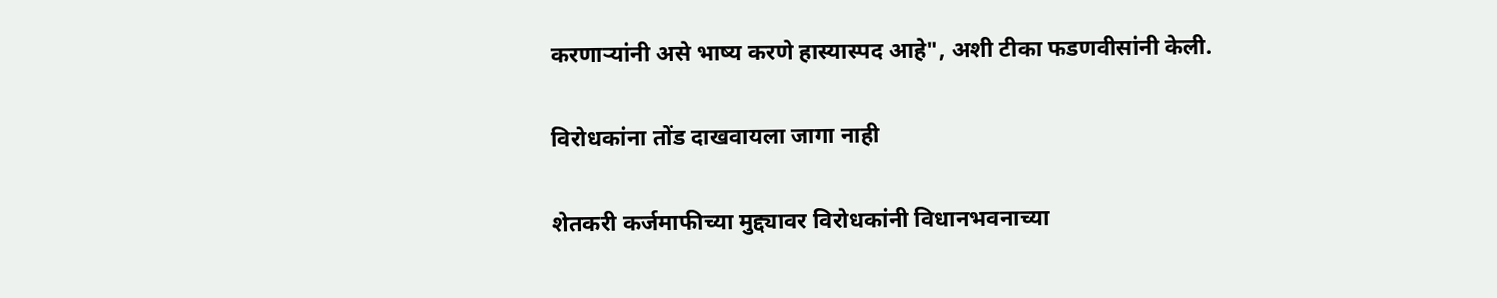करणाऱ्यांनी असे भाष्य करणे हास्यास्पद आहे", अशी टीका फडणवीसांनी केली.


विरोधकांना तोंड दाखवायला जागा नाही


शेतकरी कर्जमाफीच्या मुद्द्यावर विरोधकांनी विधानभवनाच्या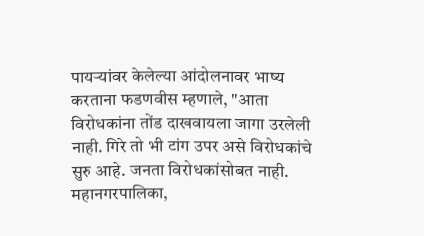पायऱ्यांवर केलेल्या आंदोलनावर भाष्य करताना फडणवीस म्हणाले, "आता विरोधकांना तोंड दाखवायला जागा उरलेली नाही. गिरे तो भी टांग उपर असे विरोधकांचे सुरु आहे. जनता विरोधकांसोबत नाही. महानगरपालिका,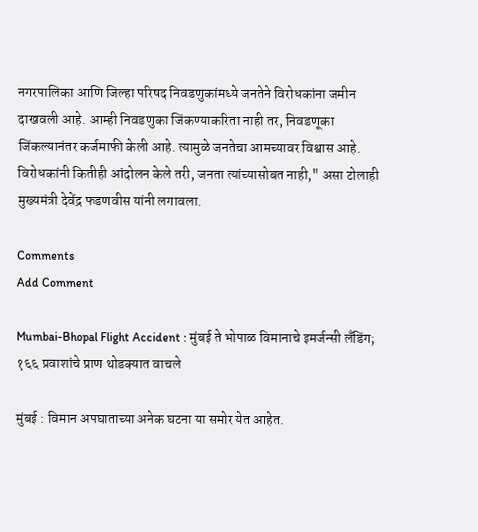नगरपालिका आणि जिल्हा परिषद निवडणुकांमध्ये जनतेने विरोधकांना जमीन दाखवली आहे. आम्ही निवडणुका जिंकण्याकरिता नाही तर, निवडणूका जिंकल्यानंतर कर्जमाफी केली आहे. त्यामुळे जनतेचा आमच्यावर विश्वास आहे. विरोधकांनी कितीही आंदोलन केले तरी, जनता त्यांच्यासोबत नाही," असा टोलाही मुख्यमंत्री देवेंद्र फडणवीस यांनी लगावला.

Comments
Add Comment

Mumbai-Bhopal Flight Accident : मुंबई ते भोपाळ विमानाचे इमर्जन्सी लँडिंग; १६६ प्रवाशांचे प्राण थोडक्यात वाचले

मुंबई : विमान अपघाताच्या अनेक घटना या समोर येत आहेत.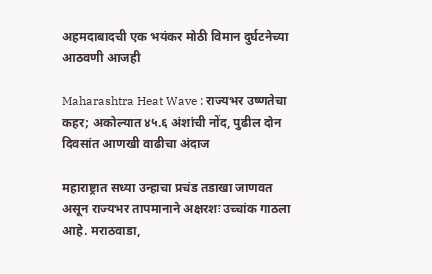अहमदाबादची एक भयंकर मोठी विमान दुर्घटनेच्या आठवणी आजही

Maharashtra Heat Wave : राज्यभर उष्णतेचा कहर; अकोल्यात ४५.६ अंशांची नोंद, पुढील दोन दिवसांत आणखी वाढीचा अंदाज

महाराष्ट्रात सध्या उन्हाचा प्रचंड तडाखा जाणवत असून राज्यभर तापमानाने अक्षरशः उच्चांक गाठला आहे. मराठवाडा,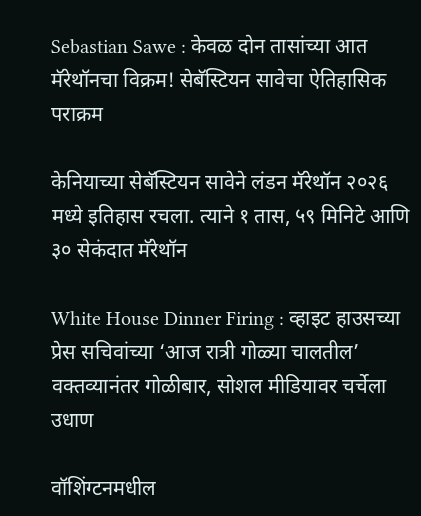Sebastian Sawe : केवळ दोन तासांच्या आत मॅरेथॉनचा विक्रम! सेबॅस्टियन सावेचा ऐतिहासिक पराक्रम

केनियाच्या सेबॅस्टियन सावेने लंडन मॅरेथॉन २०२६ मध्ये इतिहास रचला. त्याने १ तास, ५९ मिनिटे आणि ३० सेकंदात मॅरेथॉन

White House Dinner Firing : व्हाइट हाउसच्या प्रेस सचिवांच्या ‘आज रात्री गोळ्या चालतील’ वक्तव्यानंतर गोळीबार, सोशल मीडियावर चर्चेला उधाण

वॉशिंग्टनमधील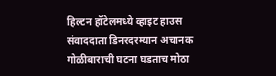हिल्टन हॉटेलमध्ये व्हाइट हाउस संवाददाता डिनरदरम्यान अचानक गोळीबाराची घटना घडताच मोठा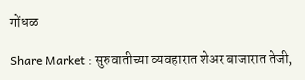गोंधळ

Share Market : सुरुवातीच्या व्यवहारात शेअर बाजारात तेजी,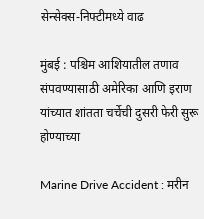सेन्सेक्स-निफ्टीमध्ये वाढ

मुंबई : पश्चिम आशियातील तणाव संपवण्यासाठी अमेरिका आणि इराण यांच्यात शांतता चर्चेची दुसरी फेरी सुरू होण्याच्या

Marine Drive Accident : मरीन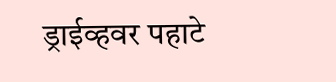ड्राईव्हवर पहाटे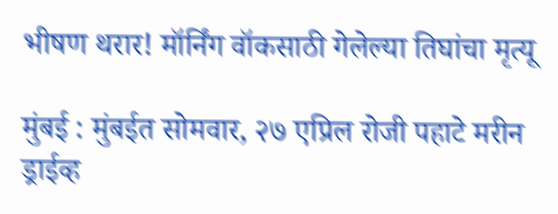भीषण थरार! मॉर्निंग वॉकसाठी गेलेल्या तिघांचा मृत्यू

मुंबई : मुंबईत सोमवार, २७ एप्रिल रोजी पहाटे मरीन ड्राईव्ह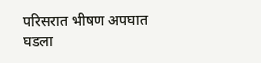परिसरात भीषण अपघात घडला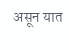असून यात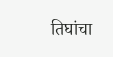तिघांचा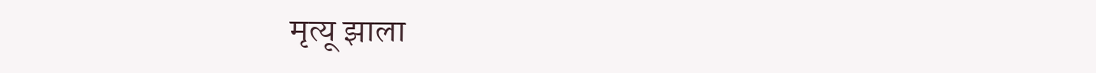मृत्यू झाला